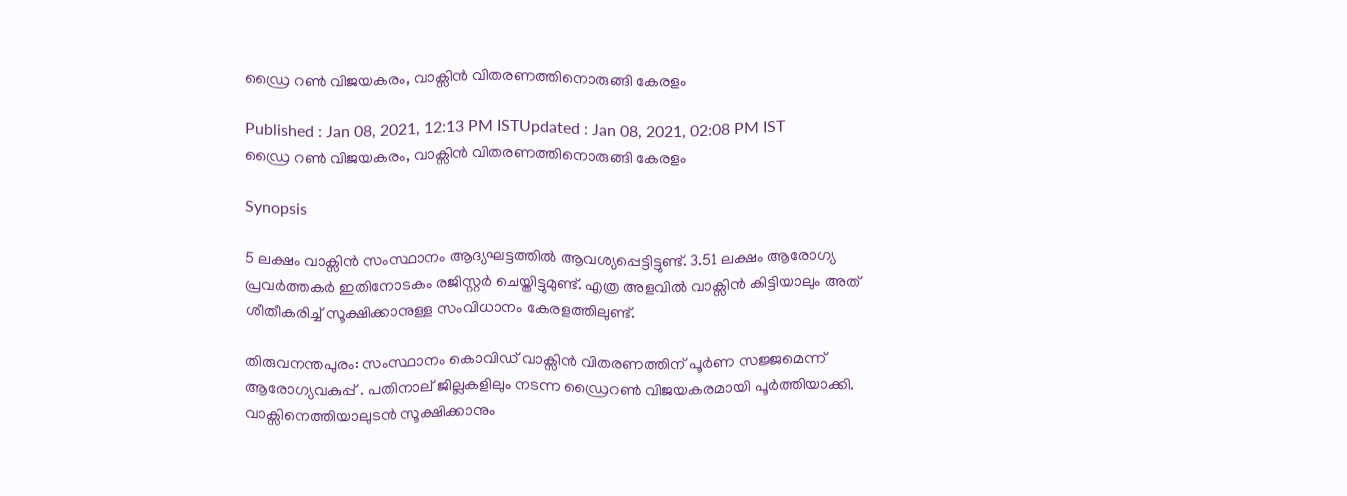ഡ്രൈ റണ്‍ വിജയകരം, വാക്സിൻ വിതരണത്തിനൊരുങ്ങി കേരളം

Published : Jan 08, 2021, 12:13 PM ISTUpdated : Jan 08, 2021, 02:08 PM IST
ഡ്രൈ റണ്‍ വിജയകരം, വാക്സിൻ വിതരണത്തിനൊരുങ്ങി കേരളം

Synopsis

5 ലക്ഷം വാക്സിൻ സംസ്ഥാനം ആദ്യഘട്ടത്തില്‍ ആവശ്യപ്പെട്ടിട്ടുണ്ട്. 3.51 ലക്ഷം ആരോഗ്യ പ്രവര്‍ത്തകര്‍ ഇതിനോടകം രജിസ്റ്റര്‍ ചെയ്തിട്ടുമുണ്ട്. എത്ര അളവിൽ വാക്സിൻ കിട്ടിയാലും അത് ശീതീകരിച്ച് സൂക്ഷിക്കാനുള്ള സംവിധാനം കേരളത്തിലുണ്ട്.

തിരുവനന്തപുരം: സംസ്ഥാനം കൊവിഡ് വാക്സിൻ വിതരണത്തിന് പൂര്‍ണ സജ്ജമെന്ന് ആരോഗ്യവകുപ്പ് . പതിനാല് ജില്ലകളിലും നടന്ന ഡ്രൈറണ്‍ വിജയകരമായി പൂര്‍ത്തിയാക്കി. വാക്സിനെത്തിയാലുടൻ സൂക്ഷിക്കാനും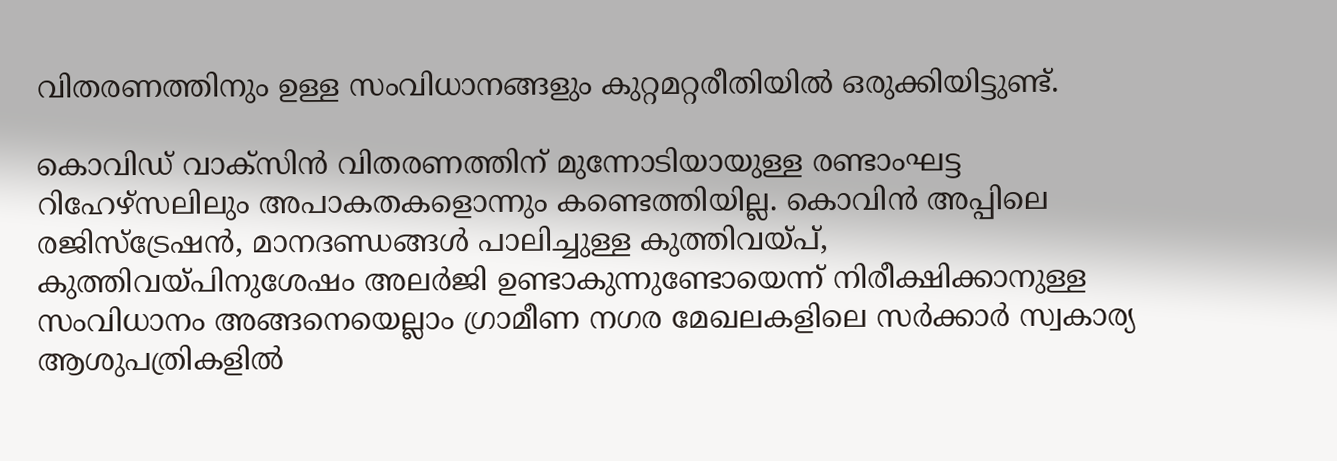വിതരണത്തിനും ഉള്ള സംവിധാനങ്ങളും കുറ്റമറ്റരീതിയില്‍ ഒരുക്കിയിട്ടുണ്ട്.

കൊവിഡ് വാക്സിൻ വിതരണത്തിന് മുന്നോടിയായുള്ള രണ്ടാംഘട്ട റിഹേഴ്സലിലും അപാകതകളൊന്നും കണ്ടെത്തിയില്ല. കൊവിൻ അപ്പിലെ രജിസ്ട്രേഷൻ, മാനദണ്ഡങ്ങള്‍ പാലിച്ചുള്ള കുത്തിവയ്പ്, കുത്തിവയ്പിനുശേഷം അലര്‍ജി ഉണ്ടാകുന്നുണ്ടോയെന്ന് നിരീക്ഷിക്കാനുള്ള സംവിധാനം അങ്ങനെയെല്ലാം ഗ്രാമീണ നഗര മേഖലകളിലെ സര്‍ക്കാര്‍ സ്വകാര്യ ആശുപത്രികളില്‍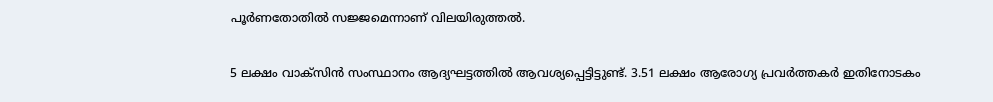പൂര്‍ണതോതില്‍ സജ്ജമെന്നാണ് വിലയിരുത്തൽ.

5 ലക്ഷം വാക്സിൻ സംസ്ഥാനം ആദ്യഘട്ടത്തില്‍ ആവശ്യപ്പെട്ടിട്ടുണ്ട്. 3.51 ലക്ഷം ആരോഗ്യ പ്രവര്‍ത്തകര്‍ ഇതിനോടകം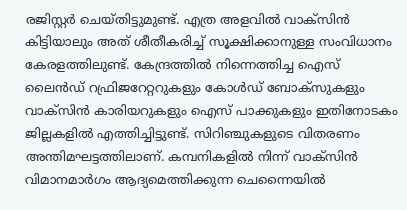രജിസ്റ്റര്‍ ചെയ്തിട്ടുമുണ്ട്. എത്ര അളവിൽ വാക്സിൻ കിട്ടിയാലും അത് ശീതീകരിച്ച് സൂക്ഷിക്കാനുള്ള സംവിധാനം കേരളത്തിലുണ്ട്. കേന്ദ്രത്തില്‍ നിന്നെത്തിച്ച ഐസ് ലൈൻഡ് റഫ്രിജറേറ്ററുകളും കോൾഡ് ബോക്സുകളും വാക്സിൻ കാരിയറുകളും ഐസ് പാക്കുകളും ഇതിനോടകം ജില്ലകളിൽ എത്തിച്ചിട്ടുണ്ട്. സിറിഞ്ചുകളുടെ വിതരണം അന്തിമഘട്ടത്തിലാണ്. കമ്പനികളില്‍ നിന്ന് വാക്സിൻ വിമാനമാര്‍ഗം ആദ്യമെത്തിക്കുന്ന ചെന്നൈയില്‍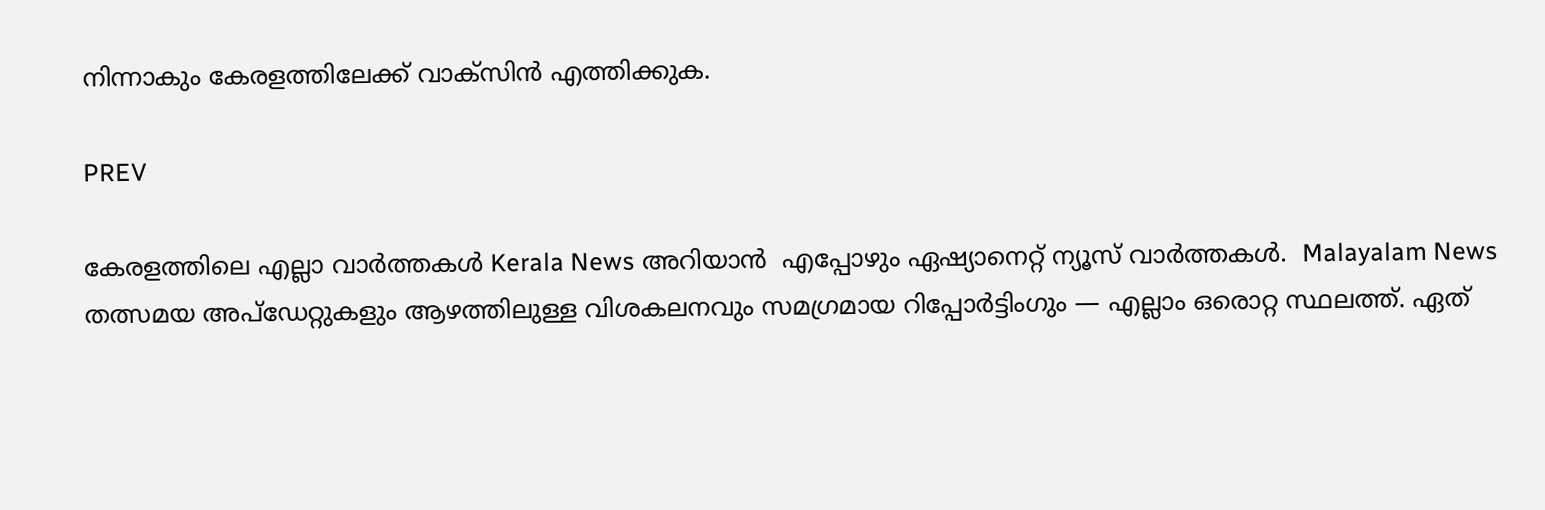നിന്നാകും കേരളത്തിലേക്ക് വാക്സിൻ എത്തിക്കുക.

PREV

കേരളത്തിലെ എല്ലാ വാർത്തകൾ Kerala News അറിയാൻ  എപ്പോഴും ഏഷ്യാനെറ്റ് ന്യൂസ് വാർത്തകൾ.  Malayalam News   തത്സമയ അപ്‌ഡേറ്റുകളും ആഴത്തിലുള്ള വിശകലനവും സമഗ്രമായ റിപ്പോർട്ടിംഗും — എല്ലാം ഒരൊറ്റ സ്ഥലത്ത്. ഏത്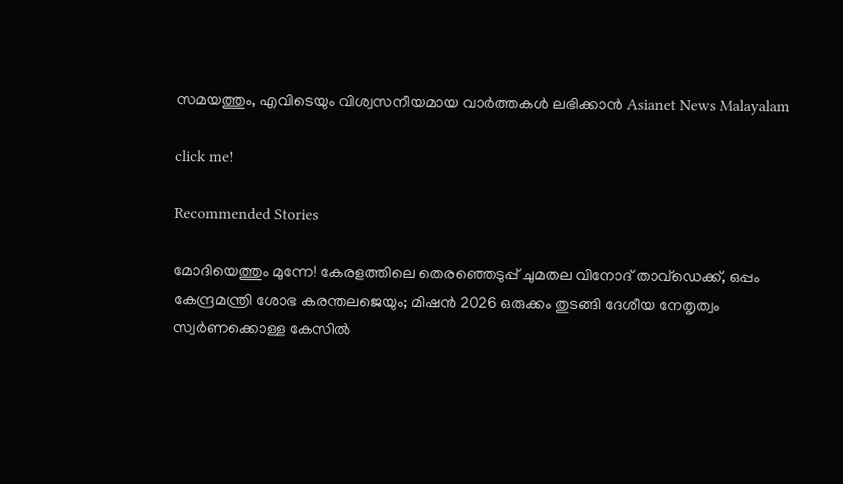സമയത്തും, എവിടെയും വിശ്വസനീയമായ വാർത്തകൾ ലഭിക്കാൻ Asianet News Malayalam

click me!

Recommended Stories

മോദിയെത്തും മുന്നേ! കേരളത്തിലെ തെരഞ്ഞെടുപ്പ് ചുമതല വിനോദ് താവ്ഡെക്ക്, ഒപ്പം കേന്ദ്രമന്ത്രി ശോഭ കരന്തലജെയും; മിഷൻ 2026 ഒരുക്കം തുടങ്ങി ദേശീയ നേതൃത്വം
സ്വർണക്കൊള്ള കേസിൽ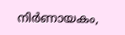നിർണായകം,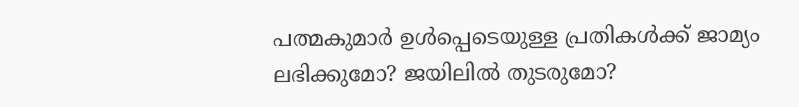പത്മകുമാർ ഉൾപ്പെടെയുള്ള പ്രതികൾക്ക് ജാമ്യം ലഭിക്കുമോ? ജയിലിൽ തുടരുമോ?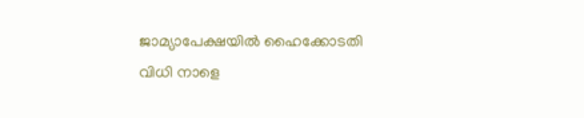ജാമ്യാപേക്ഷയിൽ ഹൈക്കോടതി വിധി നാളെ